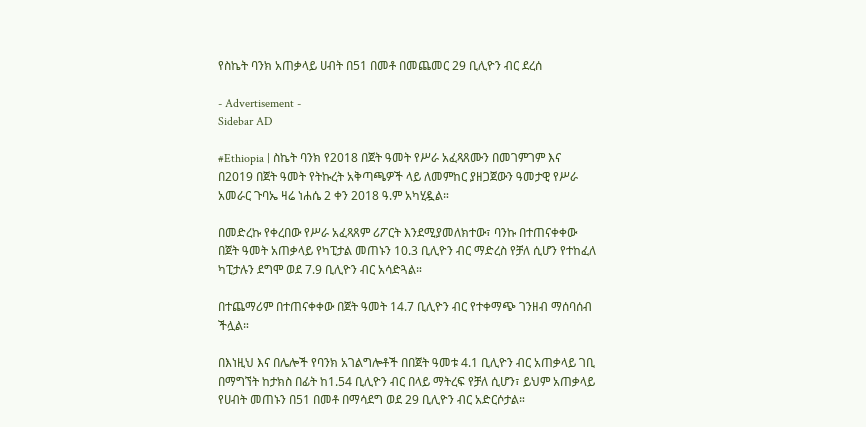የስኬት ባንክ አጠቃላይ ሀብት በ51 በመቶ በመጨመር 29 ቢሊዮን ብር ደረሰ

- Advertisement -
Sidebar AD

#Ethiopia | ስኬት ባንክ የ2018 በጀት ዓመት የሥራ አፈጻጸሙን በመገምገም እና በ2019 በጀት ዓመት የትኩረት አቅጣጫዎች ላይ ለመምከር ያዘጋጀውን ዓመታዊ የሥራ አመራር ጉባኤ ዛሬ ነሐሴ 2 ቀን 2018 ዓ.ም አካሂዷል።

በመድረኩ የቀረበው የሥራ አፈጻጸም ሪፖርት እንደሚያመለክተው፣ ባንኩ በተጠናቀቀው በጀት ዓመት አጠቃላይ የካፒታል መጠኑን 10.3 ቢሊዮን ብር ማድረስ የቻለ ሲሆን የተከፈለ ካፒታሉን ደግሞ ወደ 7.9 ቢሊዮን ብር አሳድጓል።

በተጨማሪም በተጠናቀቀው በጀት ዓመት 14.7 ቢሊዮን ብር የተቀማጭ ገንዘብ ማሰባሰብ ችሏል።

በእነዚህ እና በሌሎች የባንክ አገልግሎቶች በበጀት ዓመቱ 4.1 ቢሊዮን ብር አጠቃላይ ገቢ በማግኘት ከታክስ በፊት ከ1.54 ቢሊዮን ብር በላይ ማትረፍ የቻለ ሲሆን፣ ይህም አጠቃላይ የሀብት መጠኑን በ51 በመቶ በማሳደግ ወደ 29 ቢሊዮን ብር አድርሶታል።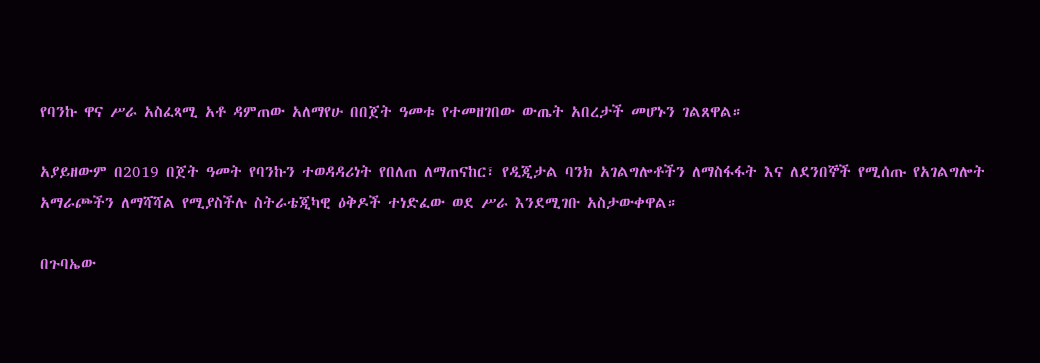የባንኩ ዋና ሥራ አስፈጻሚ አቶ ዳምጠው አለማየሁ በበጀት ዓመቱ የተመዘገበው ውጤት አበረታች መሆኑን ገልጸዋል።

አያይዘውም በ2019 በጀት ዓመት የባንኩን ተወዳዳሪነት የበለጠ ለማጠናከር፣ የዲጂታል ባንክ አገልግሎቶችን ለማስፋፋት እና ለደንበኞች የሚሰጡ የአገልግሎት አማራጮችን ለማሻሻል የሚያስችሉ ስትራቴጂካዊ ዕቅዶች ተነድፈው ወደ ሥራ እንደሚገቡ አስታውቀዋል።

በጉባኤው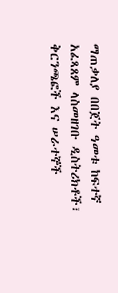ማጠቃለያ በበጀት ዓመቱ ከፍተኛ አፈጻጸም ላስመዘገቡ ዲስትሪክቶች፣ ቅርንጫፎች እና ሠራተኞች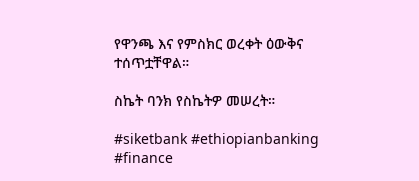የዋንጫ እና የምስክር ወረቀት ዕውቅና ተሰጥቷቸዋል።

ስኬት ባንክ የስኬትዎ መሠረት።

#siketbank #ethiopianbanking #finance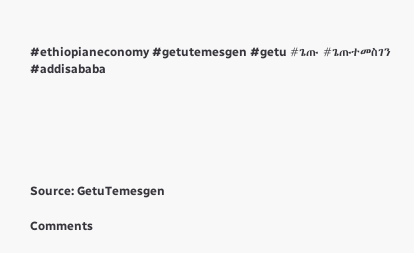#ethiopianeconomy #getutemesgen #getu #ጌጡ #ጌጡተመስገን #addisababa






Source: GetuTemesgen

Comments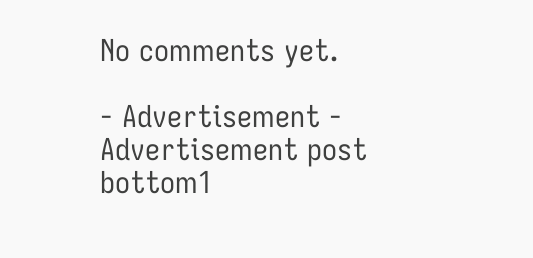No comments yet.

- Advertisement -
Advertisement post bottom1